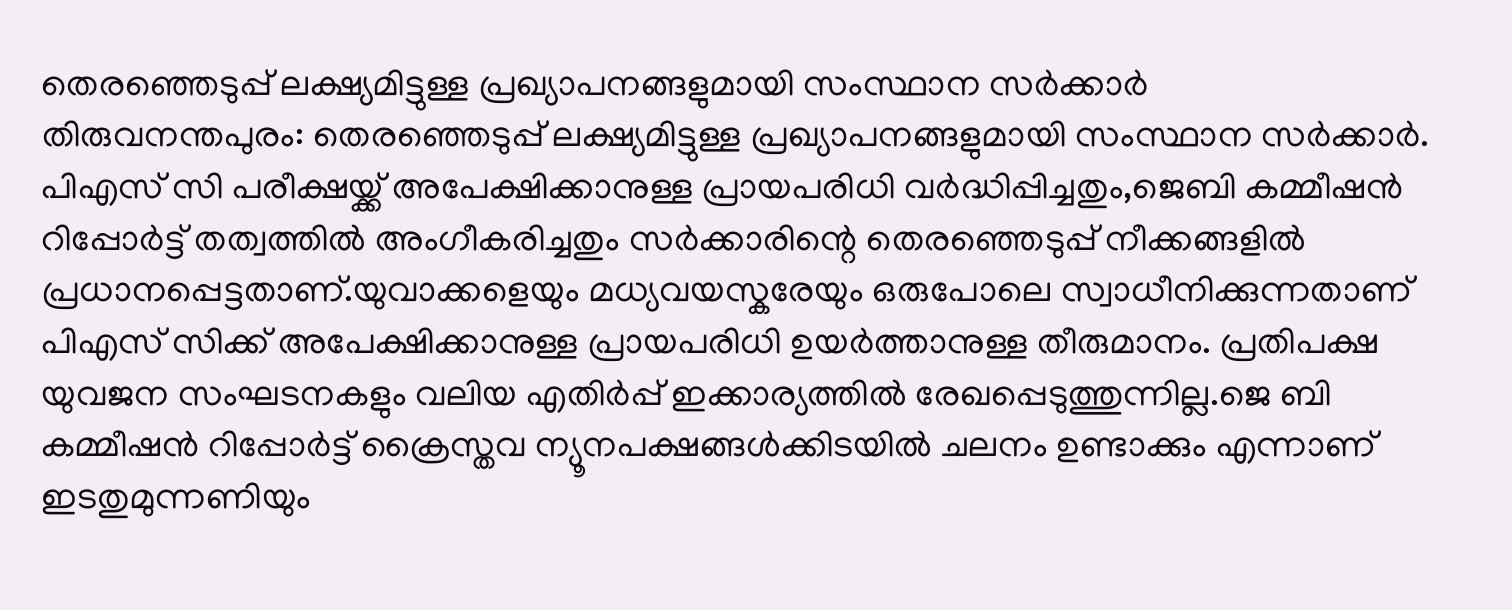തെരഞ്ഞെടുപ്പ് ലക്ഷ്യമിട്ടുള്ള പ്രഖ്യാപനങ്ങളുമായി സംസ്ഥാന സർക്കാർ
തിരുവനന്തപുരം: തെരഞ്ഞെടുപ്പ് ലക്ഷ്യമിട്ടുള്ള പ്രഖ്യാപനങ്ങളുമായി സംസ്ഥാന സർക്കാർ. പിഎസ് സി പരീക്ഷയ്ക്ക് അപേക്ഷിക്കാനുള്ള പ്രായപരിധി വർദ്ധിപ്പിച്ചതും,ജെബി കമ്മീഷൻ റിപ്പോർട്ട് തത്വത്തിൽ അംഗീകരിച്ചതും സർക്കാരിന്റെ തെരഞ്ഞെടുപ്പ് നീക്കങ്ങളിൽ പ്രധാനപ്പെട്ടതാണ്.യുവാക്കളെയും മധ്യവയസ്കരേയും ഒരുപോലെ സ്വാധീനിക്കുന്നതാണ് പിഎസ് സിക്ക് അപേക്ഷിക്കാനുള്ള പ്രായപരിധി ഉയർത്താനുള്ള തീരുമാനം. പ്രതിപക്ഷ യുവജന സംഘടനകളും വലിയ എതിർപ്പ് ഇക്കാര്യത്തിൽ രേഖപ്പെടുത്തുന്നില്ല.ജെ ബി കമ്മീഷൻ റിപ്പോർട്ട് ക്രൈസ്തവ ന്യൂനപക്ഷങ്ങൾക്കിടയിൽ ചലനം ഉണ്ടാക്കും എന്നാണ് ഇടതുമുന്നണിയും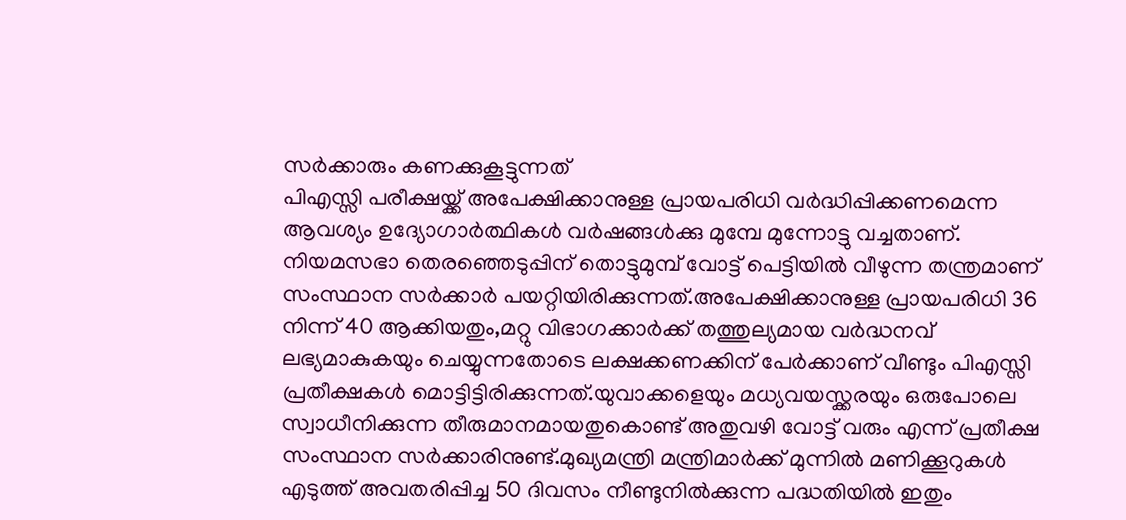സർക്കാരും കണക്കുകൂട്ടുന്നത്
പിഎസ്സി പരീക്ഷയ്ക്ക് അപേക്ഷിക്കാനുള്ള പ്രായപരിധി വർദ്ധിപ്പിക്കണമെന്ന ആവശ്യം ഉദ്യോഗാർത്ഥികൾ വർഷങ്ങൾക്കു മുമ്പേ മുന്നോട്ടു വച്ചതാണ്. നിയമസഭാ തെരഞ്ഞെടുപ്പിന് തൊട്ടുമുമ്പ് വോട്ട് പെട്ടിയിൽ വീഴുന്ന തന്ത്രമാണ് സംസ്ഥാന സർക്കാർ പയറ്റിയിരിക്കുന്നത്.അപേക്ഷിക്കാനുള്ള പ്രായപരിധി 36 നിന്ന് 40 ആക്കിയതും,മറ്റു വിഭാഗക്കാർക്ക് തത്തുല്യമായ വർദ്ധനവ് ലഭ്യമാകുകയും ചെയ്യുന്നതോടെ ലക്ഷക്കണക്കിന് പേർക്കാണ് വീണ്ടും പിഎസ്സി പ്രതീക്ഷകൾ മൊട്ടിട്ടിരിക്കുന്നത്.യുവാക്കളെയും മധ്യവയസ്ക്കരയും ഒരുപോലെ സ്വാധീനിക്കുന്ന തീരുമാനമായതുകൊണ്ട് അതുവഴി വോട്ട് വരും എന്ന് പ്രതീക്ഷ സംസ്ഥാന സർക്കാരിനുണ്ട്.മുഖ്യമന്ത്രി മന്ത്രിമാർക്ക് മുന്നിൽ മണിക്കൂറുകൾ എടുത്ത് അവതരിപ്പിച്ച 50 ദിവസം നീണ്ടുനിൽക്കുന്ന പദ്ധതിയിൽ ഇതും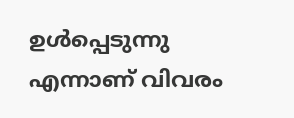ഉൾപ്പെടുന്നു എന്നാണ് വിവരം